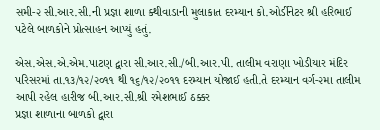સમી-૨ સી.આર.સી.ની પ્રજ્ઞા શાળા ક્થીવાડાની મુલાકાત દરમ્યાન કો.ઓર્ડીનેટર શ્રી હરિભાઈ પટેલે બાળકોને પ્રોત્સાહન આપ્યું હતું.

એસ.એસ.એ.એમ.પાટણ દ્વારા સી.આર.સી./બી.આર.પી. તાલીમ વરાણા ખોડીયાર મંદિર પરિસરમાં તા.૧૩/૧૨/૨૦૧૧ થી ૧૬/૧૨/૨૦૧૧ દરમ્યાન યોજાઈ હતી.તે દરમ્યાન વર્ગ-૨મા તાલીમ આપી રહેલ હારીજ બી.આર.સી.શ્રી રમેશભાઈ ઠક્કર
પ્રજ્ઞા શાળાના બાળકો દ્વારા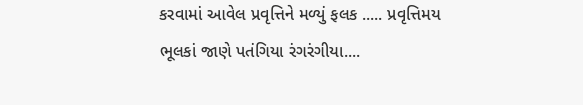કરવામાં આવેલ પ્રવૃત્તિને મળ્યું ફલક ..... પ્રવૃત્તિમય ભૂલકાં જાણે પતંગિયા રંગરંગીયા....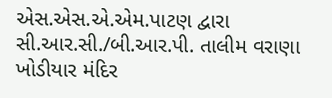એસ.એસ.એ.એમ.પાટણ દ્વારા સી.આર.સી./બી.આર.પી. તાલીમ વરાણા ખોડીયાર મંદિર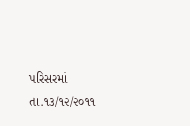પરિસરમાં તા.૧૩/૧૨/૨૦૧૧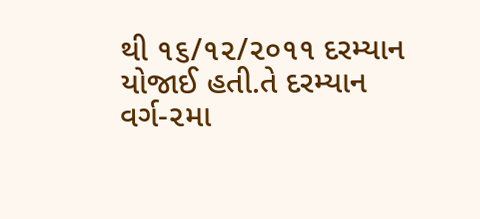થી ૧૬/૧૨/૨૦૧૧ દરમ્યાન યોજાઈ હતી.તે દરમ્યાન વર્ગ-૨મા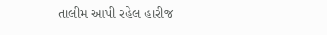તાલીમ આપી રહેલ હારીજ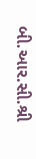બી.આર.સી.શ્રી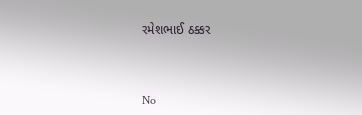રમેશભાઈ ઠક્કર



No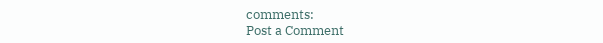comments:
Post a Comment